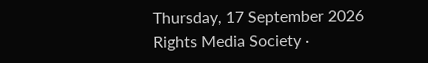Thursday, 17 September 2026 Rights Media Society ·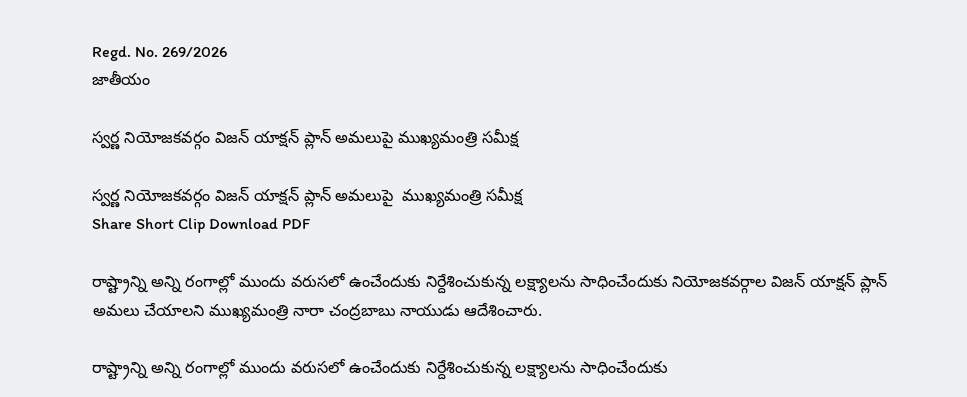Regd. No. 269/2026
జాతీయం

స్వర్ణ నియోజకవర్గం విజన్ యాక్షన్ ప్లాన్ అమలుపై ముఖ్యమంత్రి సమీక్ష

స్వర్ణ నియోజకవర్గం విజన్ యాక్షన్ ప్లాన్ అమలుపై  ముఖ్యమంత్రి సమీక్ష
Share Short Clip Download PDF

రాష్ట్రాన్ని అన్ని రంగాల్లో ముందు వరుసలో ఉంచేందుకు నిర్దేశించుకున్న లక్ష్యాలను సాధించేందుకు నియోజకవర్గాల విజన్ యాక్షన్ ప్లాన్ అమలు చేయాలని ముఖ్యమంత్రి నారా చంద్రబాబు నాయుడు ఆదేశించారు.

రాష్ట్రాన్ని అన్ని రంగాల్లో ముందు వరుసలో ఉంచేందుకు నిర్దేశించుకున్న లక్ష్యాలను సాధించేందుకు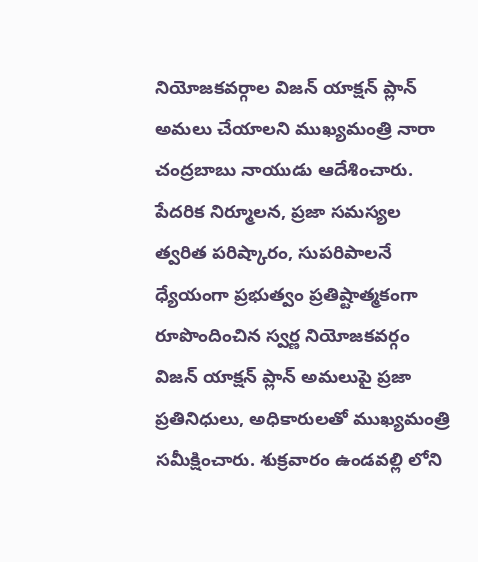నియోజకవర్గాల విజన్ యాక్షన్ ప్లాన్ అమలు చేయాలని ముఖ్యమంత్రి నారా చంద్రబాబు నాయుడు ఆదేశించారు. పేదరిక నిర్మూలన, ప్రజా సమస్యల త్వరిత పరిష్కారం, సుపరిపాలనే ధ్యేయంగా ప్రభుత్వం ప్రతిష్టాత్మకంగా రూపొందించిన స్వర్ణ నియోజకవర్గం విజన్ యాక్షన్ ప్లాన్ అమలుపై ప్రజా ప్రతినిధులు, అధికారులతో ముఖ్యమంత్రి సమీక్షించారు. శుక్రవారం ఉండవల్లి లోని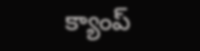క్యాంప్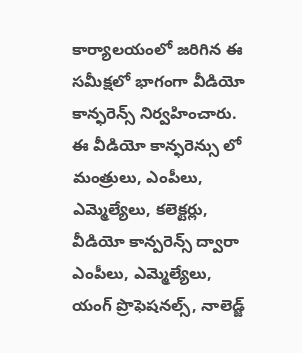కార్యాలయంలో జరిగిన ఈ సమీక్షలో భాగంగా వీడియో కాన్ఫరెన్స్ నిర్వహించారు. ఈ వీడియో కాన్ఫరెన్సు లో మంత్రులు, ఎంపీలు, ఎమ్మెల్యేలు, కలెక్టర్లు, వీడియో కాన్పరెన్స్ ద్వారా ఎంపీలు, ఎమ్మెల్యేలు, యంగ్ ప్రొఫెషనల్స్, నాలెడ్జ్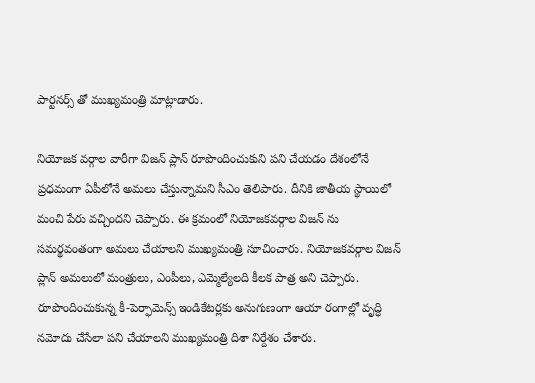పార్టనర్స్ తో ముఖ్యమంత్రి మాట్లాడారు.

నియోజక వర్గాల వారీగా విజన్ ప్లాన్ రూపొందించుకుని పని చేయడం దేశంలోనే ప్రధమంగా ఏపీలోనే అమలు చేస్తున్నామని సీఎం తెలిపారు. దీనికి జాతీయ స్థాయిలో మంచి పేరు వచ్చిందని చెప్పారు. ఈ క్రమంలో నియోజకవర్గాల విజన్ ను సమర్థవంతంగా అమలు చేయాలని ముఖ్యమంత్రి సూచించారు. నియోజకవర్గాల విజన్ ప్లాన్ అమలులో మంత్రులు, ఎంపీలు, ఎమ్మెల్యేలది కీలక పాత్ర అని చెప్పారు. రూపొందించుకున్న కీ-పెర్ఫామెన్స్ ఇండికేటర్లకు అనుగుణంగా ఆయా రంగాల్లో వృద్ధి నమోదు చేసేలా పని చేయాలని ముఖ్యమంత్రి దిశా నిర్దేశం చేశారు.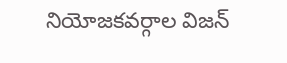నియోజకవర్గాల విజన్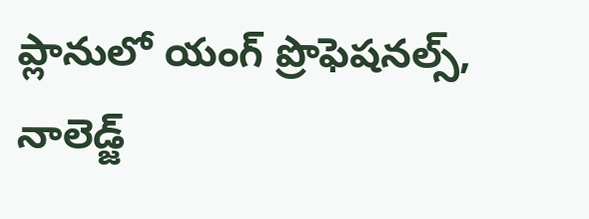ప్లానులో యంగ్ ప్రొఫెషనల్స్, నాలెడ్జ్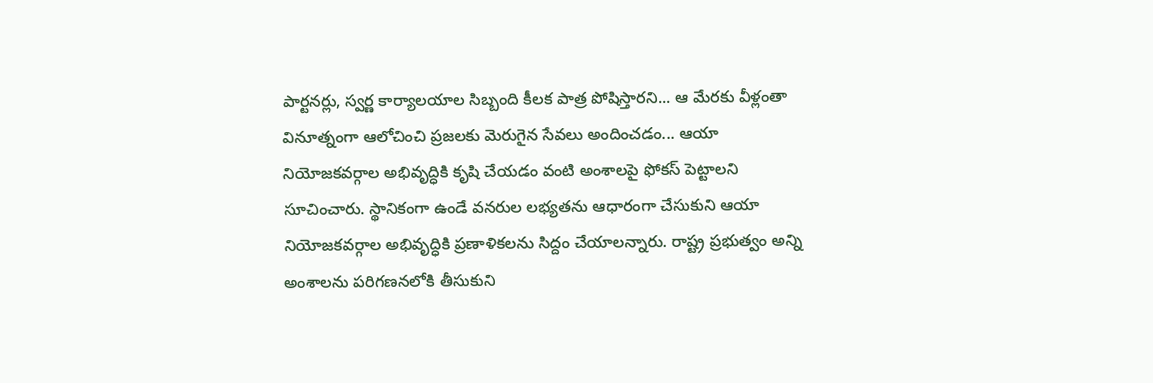పార్టనర్లు, స్వర్ణ కార్యాలయాల సిబ్బంది కీలక పాత్ర పోషిస్తారని... ఆ మేరకు వీళ్లంతా వినూత్నంగా ఆలోచించి ప్రజలకు మెరుగైన సేవలు అందించడం... ఆయా నియోజకవర్గాల అభివృద్ధికి కృషి చేయడం వంటి అంశాలపై ఫోకస్ పెట్టాలని సూచించారు. స్థానికంగా ఉండే వనరుల లభ్యతను ఆధారంగా చేసుకుని ఆయా నియోజకవర్గాల అభివృద్ధికి ప్రణాళికలను సిద్దం చేయాలన్నారు. రాష్ట్ర ప్రభుత్వం అన్ని అంశాలను పరిగణనలోకి తీసుకుని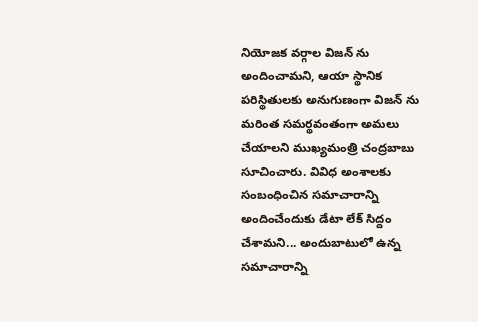నియోజక వర్గాల విజన్ ను అందించామని, ఆయా స్థానిక పరిస్థితులకు అనుగుణంగా విజన్ ను మరింత సమర్థవంతంగా అమలు చేయాలని ముఖ్యమంత్రి చంద్రబాబు సూచించారు. వివిధ అంశాలకు సంబంధించిన సమాచారాన్ని అందించేందుకు డేటా లేక్ సిద్దం చేశామని... అందుబాటులో ఉన్న సమాచారాన్ని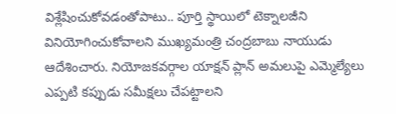విశ్లేషించుకోవడంతోపాటు.. పూర్తి స్థాయిలో టెక్నాలజీని వినియోగించుకోవాలని ముఖ్యమంత్రి చంద్రబాబు నాయుడు ఆదేశించారు. నియోజకవర్గాల యాక్షన్ ప్లాన్ అమలుపై ఎమ్మెల్యేలు ఎప్పటి కప్పుడు సమీక్షలు చేపట్టాలని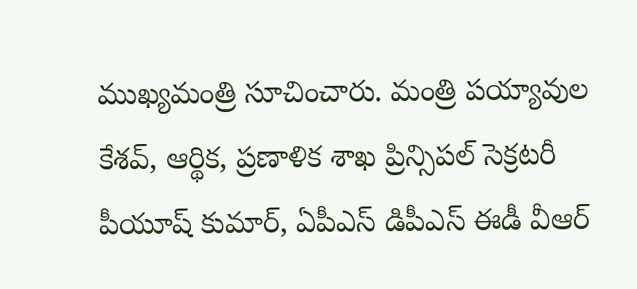ముఖ్యమంత్రి సూచించారు. మంత్రి పయ్యావుల కేశవ్‌, ఆర్థిక, ప్రణాళిక శాఖ ప్రిన్సిపల్ సెక్రటరీ పీయూష్ కుమార్, ఏపీఎస్ డిపీఎస్ ఈడీ వీఆర్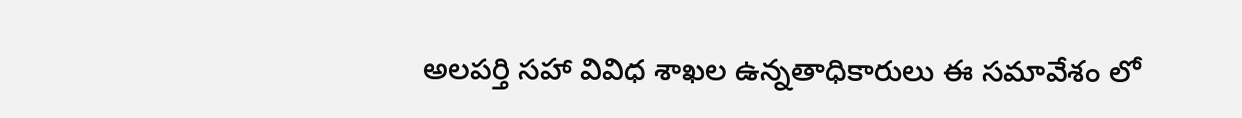అలపర్తి సహా వివిధ శాఖల ఉన్నతాధికారులు ఈ సమావేశం లో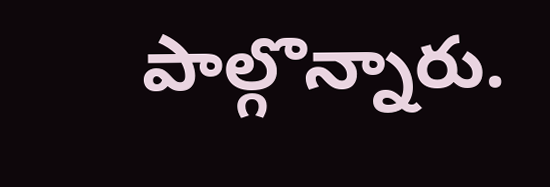పాల్గొన్నారు.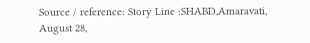Source / reference: Story Line :SHABD,Amaravati, August 28,